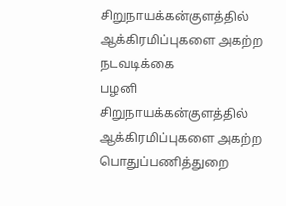சிறுநாயக்கன்குளத்தில் ஆக்கிரமிப்புகளை அகற்ற நடவடிக்கை
பழனி சிறுநாயக்கன்குளத்தில் ஆக்கிரமிப்புகளை அகற்ற பொதுப்பணித்துறை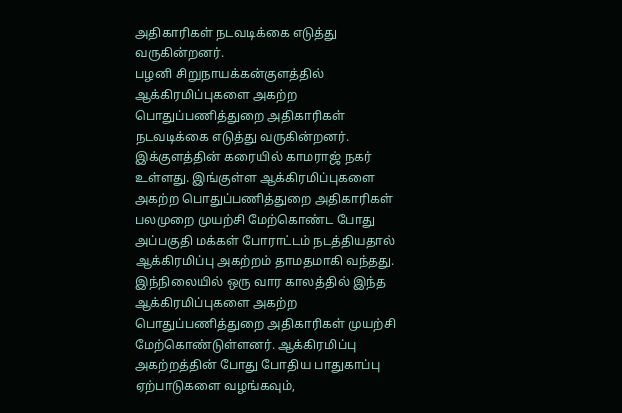அதிகாரிகள் நடவடிக்கை எடுத்து வருகின்றனர்.
பழனி சிறுநாயக்கன்குளத்தில் ஆக்கிரமிப்புகளை அகற்ற பொதுப்பணித்துறை அதிகாரிகள் நடவடிக்கை எடுத்து வருகின்றனர்.
இக்குளத்தின் கரையில் காமராஜ் நகர் உள்ளது. இங்குள்ள ஆக்கிரமிப்புகளை அகற்ற பொதுப்பணித்துறை அதிகாரிகள் பலமுறை முயற்சி மேற்கொண்ட போது அப்பகுதி மக்கள் போராட்டம் நடத்தியதால் ஆக்கிரமிப்பு அகற்றம் தாமதமாகி வந்தது. இந்நிலையில் ஒரு வார காலத்தில் இந்த ஆக்கிரமிப்புகளை அகற்ற பொதுப்பணித்துறை அதிகாரிகள் முயற்சி மேற்கொண்டுள்ளனர். ஆக்கிரமிப்பு அகற்றத்தின் போது போதிய பாதுகாப்பு ஏற்பாடுகளை வழங்கவும்,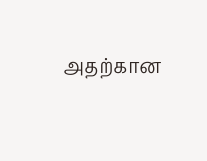அதற்கான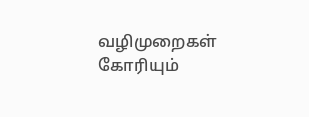வழிமுறைகள் கோரியும்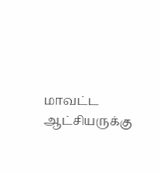மாவட்ட ஆட்சியருக்கு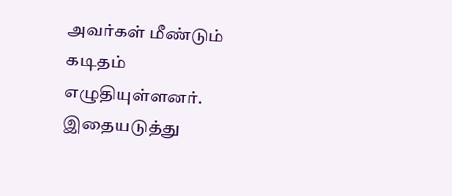அவர்கள் மீண்டும் கடிதம் எழுதியுள்ளனர். இதையடுத்து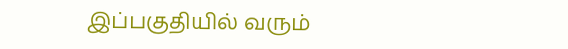இப்பகுதியில் வரும்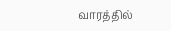வாரத்தில்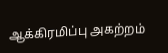ஆக்கிரமிப்பு அகற்றம்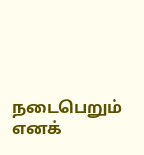நடைபெறும் எனக்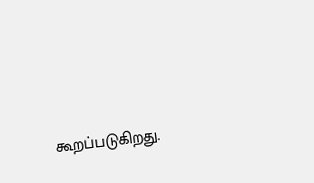கூறப்படுகிறது.